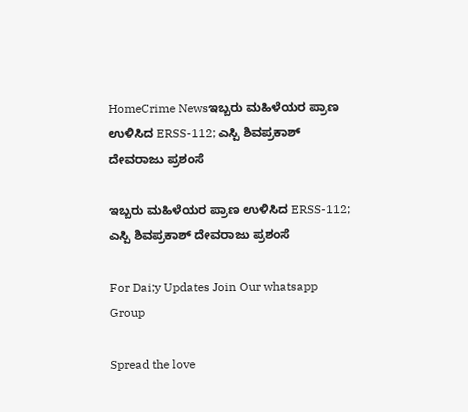HomeCrime Newsಇಬ್ಬರು ಮಹಿಳೆಯರ ಪ್ರಾಣ ಉಳಿಸಿದ ERSS-112; ಎಸ್ಪಿ ಶಿವಪ್ರಕಾಶ್ ದೇವರಾಜು ಪ್ರಶಂಸೆ

ಇಬ್ಬರು ಮಹಿಳೆಯರ ಪ್ರಾಣ ಉಳಿಸಿದ ERSS-112; ಎಸ್ಪಿ ಶಿವಪ್ರಕಾಶ್ ದೇವರಾಜು ಪ್ರಶಂಸೆ

For Dai;y Updates Join Our whatsapp Group

Spread the love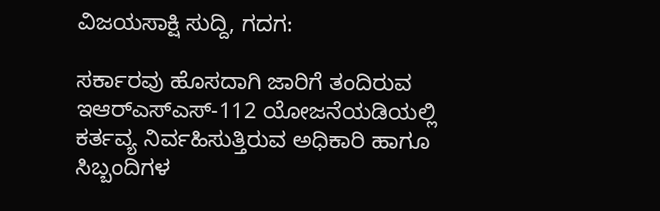ವಿಜಯಸಾಕ್ಷಿ ಸುದ್ದಿ, ಗದಗ:

ಸರ್ಕಾರವು ಹೊಸದಾಗಿ ಜಾರಿಗೆ ತಂದಿರುವ ಇಆರ್‌ಎಸ್‌ಎಸ್-112 ಯೋಜನೆಯಡಿಯಲ್ಲಿ ಕರ್ತವ್ಯ ನಿರ್ವಹಿಸುತ್ತಿರುವ ಅಧಿಕಾರಿ ಹಾಗೂ ಸಿಬ್ಬಂದಿಗಳ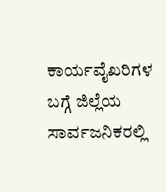ಕಾರ್ಯವೈಖರಿಗಳ ಬಗ್ಗೆ ಜಿಲ್ಲೆಯ ಸಾರ್ವಜನಿಕರಲ್ಲಿ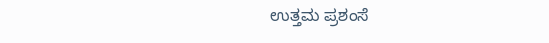ಉತ್ತಮ ಪ್ರಶಂಸೆ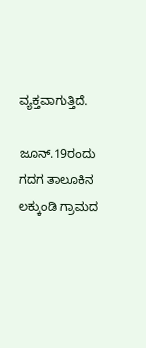ವ್ಯಕ್ತವಾಗುತ್ತಿದೆ.

ಜೂನ್.19ರಂದು ಗದಗ ತಾಲೂಕಿನ ಲಕ್ಕುಂಡಿ ಗ್ರಾಮದ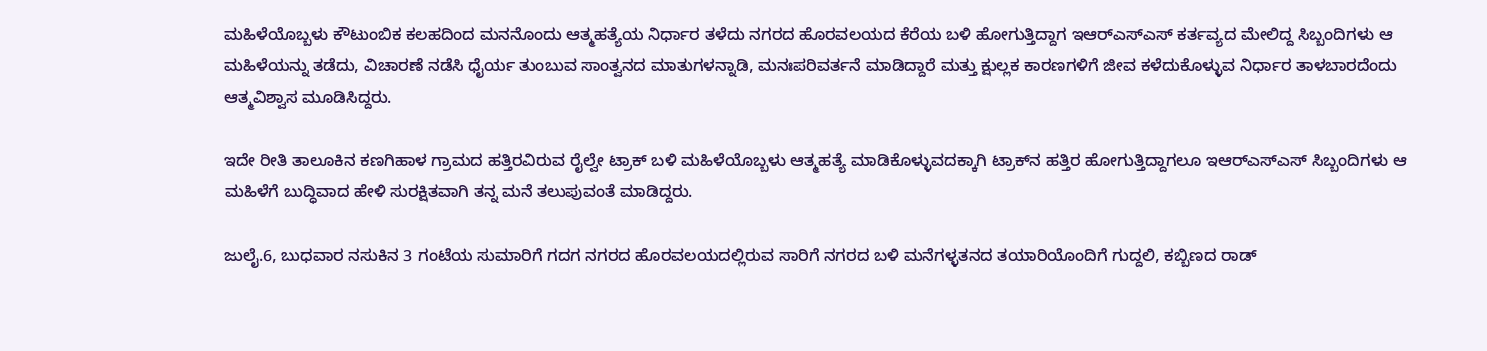ಮಹಿಳೆಯೊಬ್ಬಳು ಕೌಟುಂಬಿಕ ಕಲಹದಿಂದ ಮನನೊಂದು ಆತ್ಮಹತ್ಯೆಯ ನಿರ್ಧಾರ ತಳೆದು ನಗರದ ಹೊರವಲಯದ ಕೆರೆಯ ಬಳಿ ಹೋಗುತ್ತಿದ್ದಾಗ ಇಆರ್‌ಎಸ್‌ಎಸ್ ಕರ್ತವ್ಯದ ಮೇಲಿದ್ದ ಸಿಬ್ಬಂದಿಗಳು ಆ ಮಹಿಳೆಯನ್ನು ತಡೆದು, ವಿಚಾರಣೆ ನಡೆಸಿ ಧೈರ್ಯ ತುಂಬುವ ಸಾಂತ್ವನದ ಮಾತುಗಳನ್ನಾಡಿ, ಮನಃಪರಿವರ್ತನೆ ಮಾಡಿದ್ದಾರೆ ಮತ್ತು ಕ್ಷುಲ್ಲಕ ಕಾರಣಗಳಿಗೆ ಜೀವ ಕಳೆದುಕೊಳ್ಳುವ ನಿರ್ಧಾರ ತಾಳಬಾರದೆಂದು ಆತ್ಮವಿಶ್ವಾಸ ಮೂಡಿಸಿದ್ದರು.

ಇದೇ ರೀತಿ ತಾಲೂಕಿನ ಕಣಗಿಹಾಳ ಗ್ರಾಮದ ಹತ್ತಿರವಿರುವ ರೈಲ್ವೇ ಟ್ರಾಕ್ ಬಳಿ ಮಹಿಳೆಯೊಬ್ಬಳು ಆತ್ಮಹತ್ಯೆ ಮಾಡಿಕೊಳ್ಳುವದಕ್ಕಾಗಿ ಟ್ರಾಕ್‌ನ ಹತ್ತಿರ ಹೋಗುತ್ತಿದ್ದಾಗಲೂ ಇಆರ್‌ಎಸ್‌ಎಸ್ ಸಿಬ್ಬಂದಿಗಳು ಆ ಮಹಿಳೆಗೆ ಬುದ್ಧಿವಾದ ಹೇಳಿ ಸುರಕ್ಷಿತವಾಗಿ ತನ್ನ ಮನೆ ತಲುಪುವಂತೆ ಮಾಡಿದ್ದರು.

ಜುಲೈ.6, ಬುಧವಾರ ನಸುಕಿನ 3 ಗಂಟೆಯ ಸುಮಾರಿಗೆ ಗದಗ ನಗರದ ಹೊರವಲಯದಲ್ಲಿರುವ ಸಾರಿಗೆ ನಗರದ ಬಳಿ ಮನೆಗಳ್ಳತನದ ತಯಾರಿಯೊಂದಿಗೆ ಗುದ್ದಲಿ, ಕಬ್ಬಿಣದ ರಾಡ್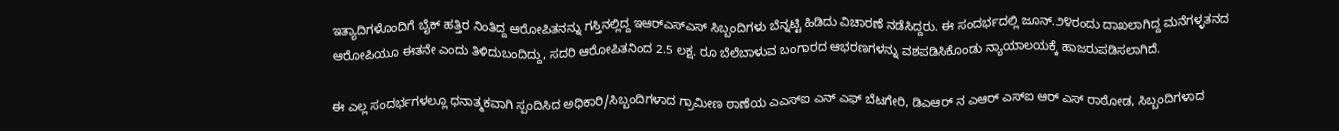ಇತ್ಯಾದಿಗಳೊಂದಿಗೆ ಬೈಕ್ ಹತ್ತಿರ ನಿಂತಿದ್ದ ಆರೋಪಿತನನ್ನು ಗಸ್ತಿನಲ್ಲಿದ್ದ ಇಆರ್‌ಎಸ್‌ಎಸ್ ಸಿಬ್ಬಂದಿಗಳು ಬೆನ್ನಟ್ಟಿ ಹಿಡಿದು ವಿಚಾರಣೆ ನಡೆಸಿದ್ದರು. ಈ ಸಂದರ್ಭದಲ್ಲಿ ಜೂನ್.೨೪ರಂದು ದಾಖಲಾಗಿದ್ದ ಮನೆಗಳ್ಳತನದ ಆರೋಪಿಯೂ ಈತನೇ ಎಂದು ತಿಳಿದುಬಂದಿದ್ದು, ಸದರಿ ಆರೋಪಿತನಿಂದ 2.5 ಲಕ್ಷ. ರೂ ಬೆಲೆಬಾಳುವ ಬಂಗಾರದ ಆಭರಣಗಳನ್ನು ವಶಪಡಿಸಿಕೊಂಡು ನ್ಯಾಯಾಲಯಕ್ಕೆ ಹಾಜರುಪಡಿಸಲಾಗಿದೆ.

ಈ ಎಲ್ಲ ಸಂದರ್ಭಗಳಲ್ಲೂ ಧನಾತ್ಮಕವಾಗಿ ಸ್ಪಂದಿಸಿದ ಅಧಿಕಾರಿ/ಸಿಬ್ಬಂದಿಗಳಾದ ಗ್ರಾಮೀಣ ಠಾಣೆಯ ಎಎಸ್ಐ ಎನ್ ಎಫ್ ಬೆಟಗೇರಿ, ಡಿಎಆರ್ ನ ಎಆರ್ ಎಸ್ಐ ಆರ್ ಎಸ್ ರಾಠೋಡ, ಸಿಬ್ಬಂದಿಗಳಾದ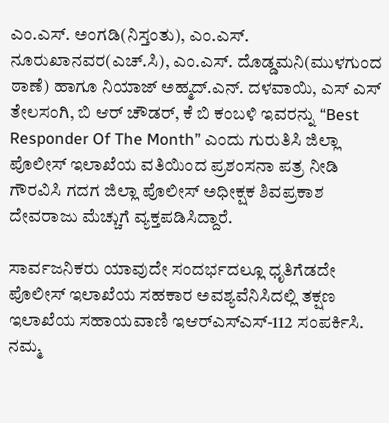ಎಂ.ಎಸ್. ಅಂಗಡಿ(ನಿಸ್ತಂತು), ಎಂ.ಎಸ್. ನೂರುಖಾನವರ(ಎಚ್.ಸಿ), ಎಂ.ಎಸ್. ದೊಡ್ಡಮನಿ(ಮುಳಗುಂದ ಠಾಣೆ) ಹಾಗೂ ನಿಯಾಜ್ ಅಹ್ಮದ್.ಎನ್. ದಳವಾಯಿ, ಎಸ್ ಎಸ್ ತೇಲಸಂಗಿ, ಬಿ ಆರ್ ಚೌಡರ್, ಕೆ‌ ಬಿ ಕಂಬಳಿ ಇವರನ್ನು “Best Responder Of The Month” ಎಂದು ಗುರುತಿಸಿ ಜಿಲ್ಲಾ ಪೊಲೀಸ್ ಇಲಾಖೆಯ ವತಿಯಿಂದ ಪ್ರಶಂಸನಾ ಪತ್ರ ನೀಡಿ ಗೌರವಿಸಿ ಗದಗ ಜಿಲ್ಲಾ ಪೊಲೀಸ್ ಅಧೀಕ್ಷಕ ಶಿವಪ್ರಕಾಶ ದೇವರಾಜು ಮೆಚ್ಚುಗೆ ವ್ಯಕ್ತಪಡಿಸಿದ್ದಾರೆ.

ಸಾರ್ವಜನಿಕರು ಯಾವುದೇ ಸಂದರ್ಭದಲ್ಲೂ ಧೃತಿಗೆಡದೇ ಪೊಲೀಸ್ ಇಲಾಖೆಯ ಸಹಕಾರ ಅವಶ್ಯವೆನಿಸಿದಲ್ಲಿ ತಕ್ಷಣ ಇಲಾಖೆಯ ಸಹಾಯವಾಣಿ ಇಆರ್‌ಎಸ್‌ಎಸ್-112 ಸಂಪರ್ಕಿಸಿ. ನಮ್ಮ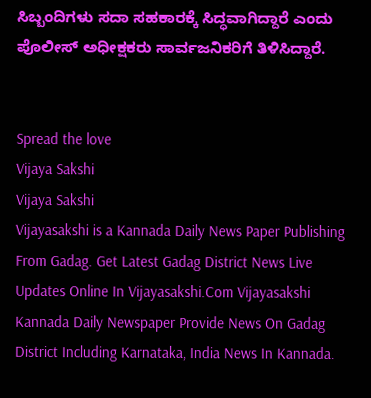ಸಿಬ್ಬಂದಿಗಳು ಸದಾ ಸಹಕಾರಕ್ಕೆ ಸಿದ್ಧವಾಗಿದ್ದಾರೆ ಎಂದು ಪೊಲೀಸ್ ಅಧೀಕ್ಷಕರು ಸಾರ್ವಜನಿಕರಿಗೆ ತಿಳಿಸಿದ್ದಾರೆ.


Spread the love
Vijaya Sakshi
Vijaya Sakshi
Vijayasakshi is a Kannada Daily News Paper Publishing From Gadag. Get Latest Gadag District News Live Updates Online In Vijayasakshi.Com Vijayasakshi Kannada Daily Newspaper Provide News On Gadag District Including Karnataka, India News In Kannada.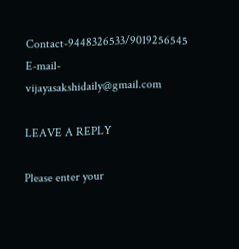Contact-9448326533/9019256545 E-mail-vijayasakshidaily@gmail.com

LEAVE A REPLY

Please enter your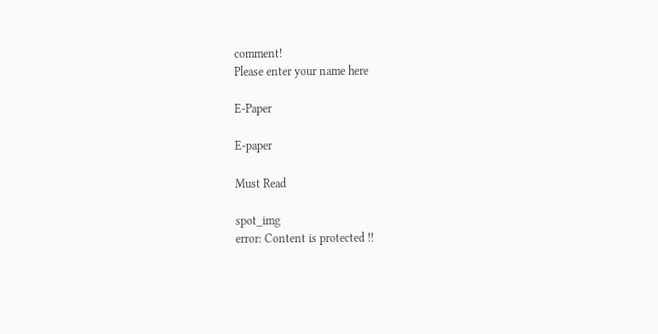comment!
Please enter your name here

E-Paper

E-paper

Must Read

spot_img
error: Content is protected !!